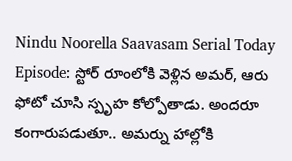Nindu Noorella Saavasam Serial Today Episode: స్టోర్ రూంలోకి వెళ్లిన అమర్, ఆరు ఫోటో చూసి స్పృహ కోల్పోతాడు. అందరూ కంగారుపడుతూ.. అమర్ను హాల్లోకి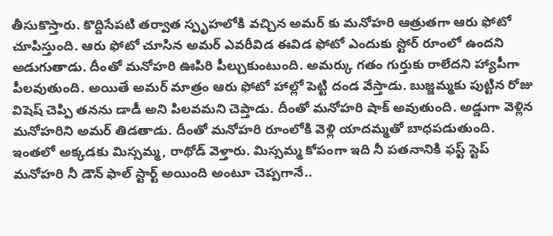తీసుకొస్తారు. కొద్దిసేపటి తర్వాత స్పృహలోకి వచ్చిన అమర్ కు మనోహరి ఆత్రుతగా ఆరు ఫోటో చూపిస్తుంది. ఆరు ఫోటో చూసిన అమర్ ఎవరీవిడ ఈవిడ ఫోటో ఎందుకు స్టోర్ రూంలో ఉందని అడుగుతాడు. దీంతో మనోహరి ఊపిరి పీల్చుకుంటుంది. అమర్కు గతం గుర్తుకు రాలేదని హ్యాపీగా పీలవుతుంది. అయితే అమర్ మాత్రం ఆరు ఫోటో హాల్లో పెట్టి దండ వేస్తాడు. బుజ్జమ్మకు పుట్టిన రోజు విషెష్ చెప్పి తనను డాడీ అని పిలవమని చెప్తాడు. దీంతో మనోహరి షాక్ అవుతుంది. అడ్డుగా వెళ్లిన మనోహరిని అమర్ తిడతాడు. దీంతో మనోహరి రూంలోకి వెళ్లి యాదమ్మతో బాధపడుతుంది.
ఇంతలో అక్కడకు మిస్సమ్మ, రాథోడ్ వెళ్తారు. మిస్సమ్మ కోపంగా ఇది నీ పతనానికి ఫస్ట్ స్టెప్ మనోహరి నీ డౌన్ ఫాల్ స్టార్ట్ అయింది అంటూ చెప్పగానే..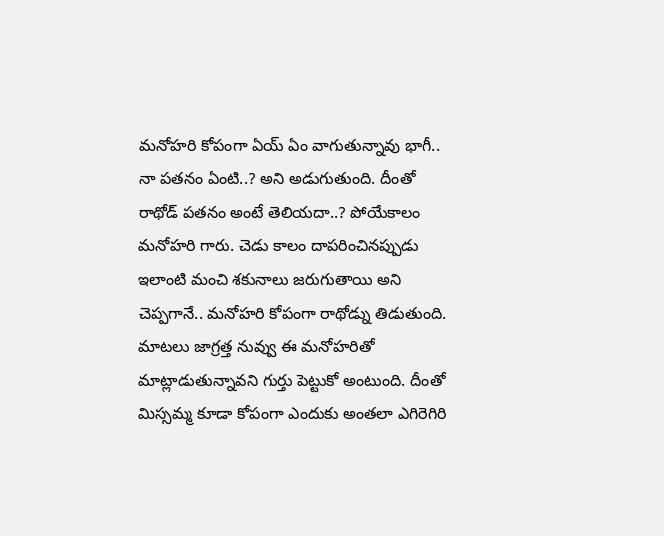మనోహరి కోపంగా ఏయ్ ఏం వాగుతున్నావు భాగీ.. నా పతనం ఏంటి..? అని అడుగుతుంది. దీంతో రాథోడ్ పతనం అంటే తెలియదా..? పోయేకాలం మనోహరి గారు. చెడు కాలం దాపరించినప్పుడు ఇలాంటి మంచి శకునాలు జరుగుతాయి అని చెప్పగానే.. మనోహరి కోపంగా రాథోడ్ను తిడుతుంది. మాటలు జాగ్రత్త నువ్వు ఈ మనోహరితో మాట్లాడుతున్నావని గుర్తు పెట్టుకో అంటుంది. దీంతో మిస్సమ్మ కూడా కోపంగా ఎందుకు అంతలా ఎగిరెగిరి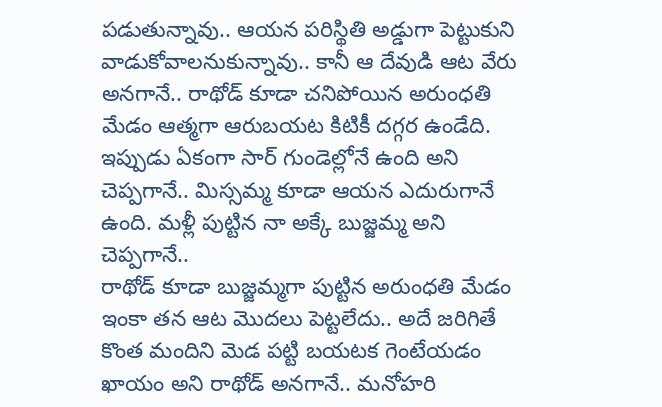పడుతున్నావు.. ఆయన పరిస్థితి అడ్డుగా పెట్టుకుని వాడుకోవాలనుకున్నావు.. కానీ ఆ దేవుడి ఆట వేరు అనగానే.. రాథోడ్ కూడా చనిపోయిన అరుంధతి మేడం ఆత్మగా ఆరుబయట కిటికీ దగ్గర ఉండేది. ఇప్పుడు ఏకంగా సార్ గుండెల్లోనే ఉంది అని చెప్పగానే.. మిస్సమ్మ కూడా ఆయన ఎదురుగానే ఉంది. మళ్లీ పుట్టిన నా అక్కే బుజ్జమ్మ అని చెప్పగానే..
రాథోడ్ కూడా బుజ్జమ్మగా పుట్టిన అరుంధతి మేడం ఇంకా తన ఆట మొదలు పెట్టలేదు.. అదే జరిగితే కొంత మందిని మెడ పట్టి బయటక గెంటేయడం ఖాయం అని రాథోడ్ అనగానే.. మనోహరి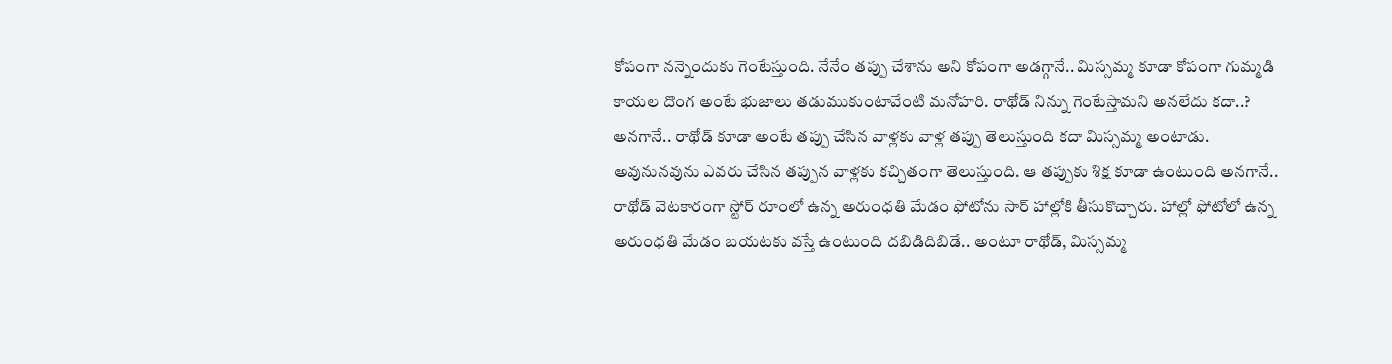కోపంగా నన్నెందుకు గెంటేస్తుంది. నేనేం తప్పు చేశాను అని కోపంగా అడగ్గానే.. మిస్సమ్మ కూడా కోపంగా గుమ్మడి కాయల దొంగ అంటే భుజాలు తడుముకుంటావేంటి మనోహరి. రాథోడ్ నిన్ను గెంటేస్తామని అనలేదు కదా..? అనగానే.. రాథోడ్ కూడా అంటే తప్పు చేసిన వాళ్లకు వాళ్ల తప్పు తెలుస్తుంది కదా మిస్సమ్మ అంటాడు. అవునునవును ఎవరు చేసిన తప్పున వాళ్లకు కచ్చితంగా తెలుస్తుంది. ఆ తప్పుకు శిక్ష కూడా ఉంటుంది అనగానే.. రాథోడ్ వెటకారంగా స్టోర్ రూంలో ఉన్న అరుంధతి మేడం ఫోటోను సార్ హాల్లోకి తీసుకొచ్చారు. హాల్లో ఫోటోలో ఉన్న అరుంధతి మేడం బయటకు వస్తే ఉంటుంది దబిడిదిబిడే.. అంటూ రాథోడ్, మిస్సమ్మ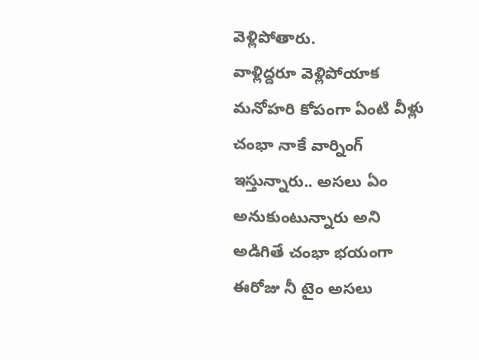వెళ్లిపోతారు.
వాళ్లిద్దరూ వెళ్లిపోయాక మనోహరి కోపంగా ఏంటి వీళ్లు చంభా నాకే వార్నింగ్ ఇస్తున్నారు.. అసలు ఏం అనుకుంటున్నారు అని అడిగితే చంభా భయంగా ఈరోజు నీ టైం అసలు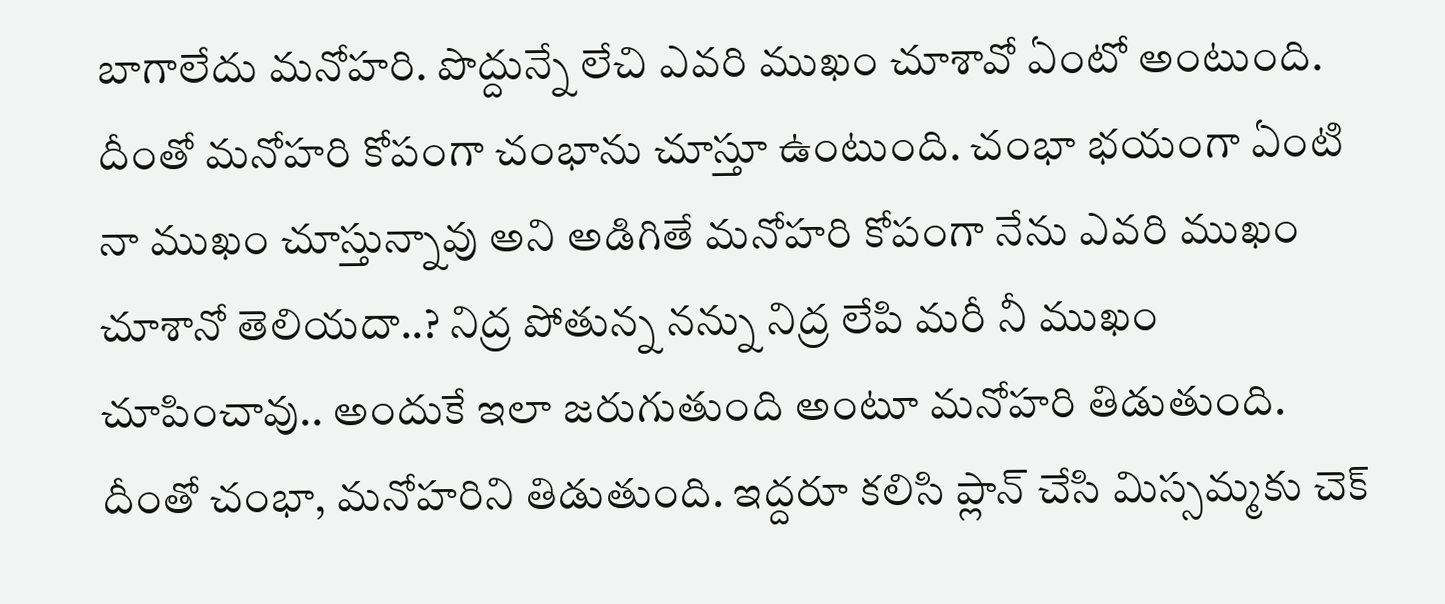బాగాలేదు మనోహరి. పొద్దున్నే లేచి ఎవరి ముఖం చూశావో ఏంటో అంటుంది. దీంతో మనోహరి కోపంగా చంభాను చూస్తూ ఉంటుంది. చంభా భయంగా ఏంటి నా ముఖం చూస్తున్నావు అని అడిగితే మనోహరి కోపంగా నేను ఎవరి ముఖం చూశానో తెలియదా..? నిద్ర పోతున్న నన్ను నిద్ర లేపి మరీ నీ ముఖం చూపించావు.. అందుకే ఇలా జరుగుతుంది అంటూ మనోహరి తిడుతుంది. దీంతో చంభా, మనోహరిని తిడుతుంది. ఇద్దరూ కలిసి ప్లాన్ చేసి మిస్సమ్మకు చెక్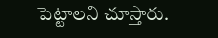పెట్టాలని చూస్తారు.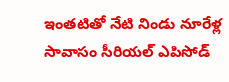ఇంతటితో నేటి నిండు నూరేళ్ల సావాసం సీరియల్ ఎపిసోడ్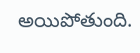అయిపోతుంది.